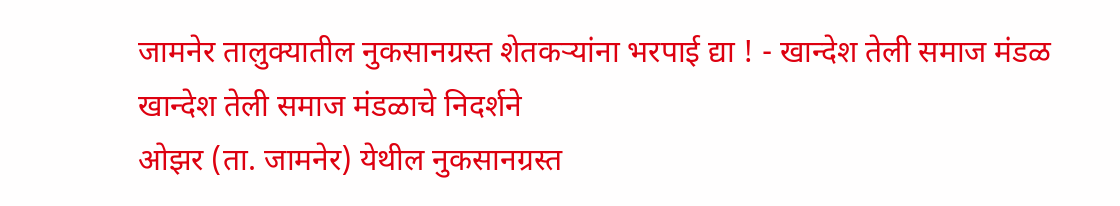जामनेर तालुक्यातील नुकसानग्रस्त शेतकऱ्यांना भरपाई द्या ! - खान्देश तेली समाज मंडळ
खान्देश तेली समाज मंडळाचे निदर्शने
ओझर (ता. जामनेर) येथील नुकसानग्रस्त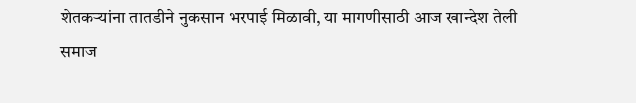शेतकऱ्यांना तातडीने नुकसान भरपाई मिळावी, या मागणीसाठी आज खान्देश तेली समाज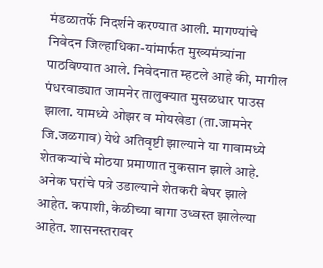मंडळातर्फे निदर्शने करण्यात आली. मागण्यांचे निवेदन जिल्हाधिका-यांमार्फत मुख्यमंत्र्यांना पाठविण्यात आले. निवेदनात म्हटले आहे की, मागील पंधरवाड्यात जामनेर तालुक्यात मुसळधार पाउस झाला. यामध्ये ओझर व मोयखेडा (ता.जामनेर जि.जळगाव) येथे अतिवृष्टी झाल्याने या गावामध्ये शेतकऱ्यांचे मोठया प्रमाणात नुकसान झाले आहे. अनेक घरांचे पत्रे उडाल्याने शेतकरी बेघर झाले आहेत. कपाशी, केळीच्या बागा उध्वस्त झालेल्या आहेत. शासनस्तरावर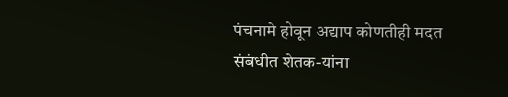पंचनामे होवून अद्याप कोणतीही मदत संबंधीत शेतक-यांना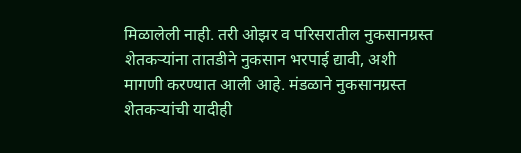मिळालेली नाही. तरी ओझर व परिसरातील नुकसानग्रस्त शेतकऱ्यांना तातडीने नुकसान भरपाई द्यावी, अशी मागणी करण्यात आली आहे. मंडळाने नुकसानग्रस्त शेतकऱ्यांची यादीही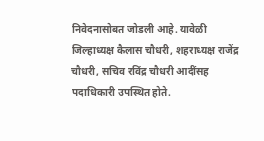निवेदनासोबत जोडली आहे. यावेळी जिल्हाध्यक्ष कैलास चौधरी, शहराध्यक्ष राजेंद्र चौधरी, सचिव रविंद्र चौधरी आदींसह पदाधिकारी उपस्थित होते.